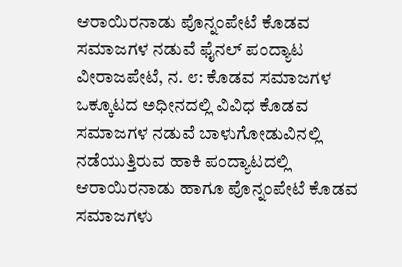ಆರಾಯಿರನಾಡು ಪೊನ್ನಂಪೇಟೆ ಕೊಡವ ಸಮಾಜಗಳ ನಡುವೆ ಫೈನಲ್ ಪಂದ್ಯಾಟ ವೀರಾಜಪೇಟೆ, ನ. ೮: ಕೊಡವ ಸಮಾಜಗಳ ಒಕ್ಕೂಟದ ಅಧೀನದಲ್ಲಿ ವಿವಿಧ ಕೊಡವ ಸಮಾಜಗಳ ನಡುವೆ ಬಾಳುಗೋಡುವಿನಲ್ಲಿ ನಡೆಯುತ್ತಿರುವ ಹಾಕಿ ಪಂದ್ಯಾಟದಲ್ಲಿ ಆರಾಯಿರನಾಡು ಹಾಗೂ ಪೊನ್ನಂಪೇಟೆ ಕೊಡವ ಸಮಾಜಗಳು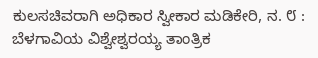ಕುಲಸಚಿವರಾಗಿ ಅಧಿಕಾರ ಸ್ವೀಕಾರ ಮಡಿಕೇರಿ, ನ. ೮ : ಬೆಳಗಾವಿಯ ವಿಶ್ವೇಶ್ವರಯ್ಯ ತಾಂತ್ರಿಕ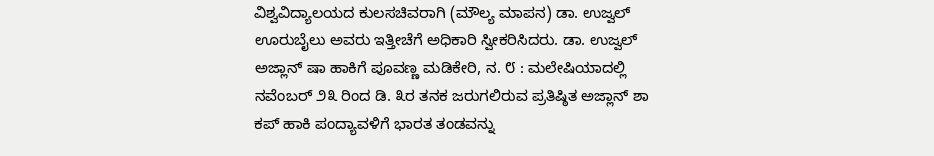ವಿಶ್ವವಿದ್ಯಾಲಯದ ಕುಲಸಚಿವರಾಗಿ (ಮೌಲ್ಯ ಮಾಪನ) ಡಾ. ಉಜ್ವಲ್ ಊರುಬೈಲು ಅವರು ಇತ್ತೀಚೆಗೆ ಅಧಿಕಾರಿ ಸ್ವೀಕರಿಸಿದರು. ಡಾ. ಉಜ್ವಲ್
ಅಜ್ಲಾನ್ ಷಾ ಹಾಕಿಗೆ ಪೂವಣ್ಣ ಮಡಿಕೇರಿ, ನ. ೮ : ಮಲೇಷಿಯಾದಲ್ಲಿ ನವೆಂಬರ್ ೨೩ ರಿಂದ ಡಿ. ೩ರ ತನಕ ಜರುಗಲಿರುವ ಪ್ರತಿಷ್ಠಿತ ಅಜ್ಲಾನ್ ಶಾ ಕಪ್ ಹಾಕಿ ಪಂದ್ಯಾವಳಿಗೆ ಭಾರತ ತಂಡವನ್ನು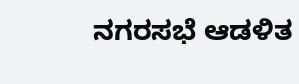ನಗರಸಭೆ ಆಡಳಿತ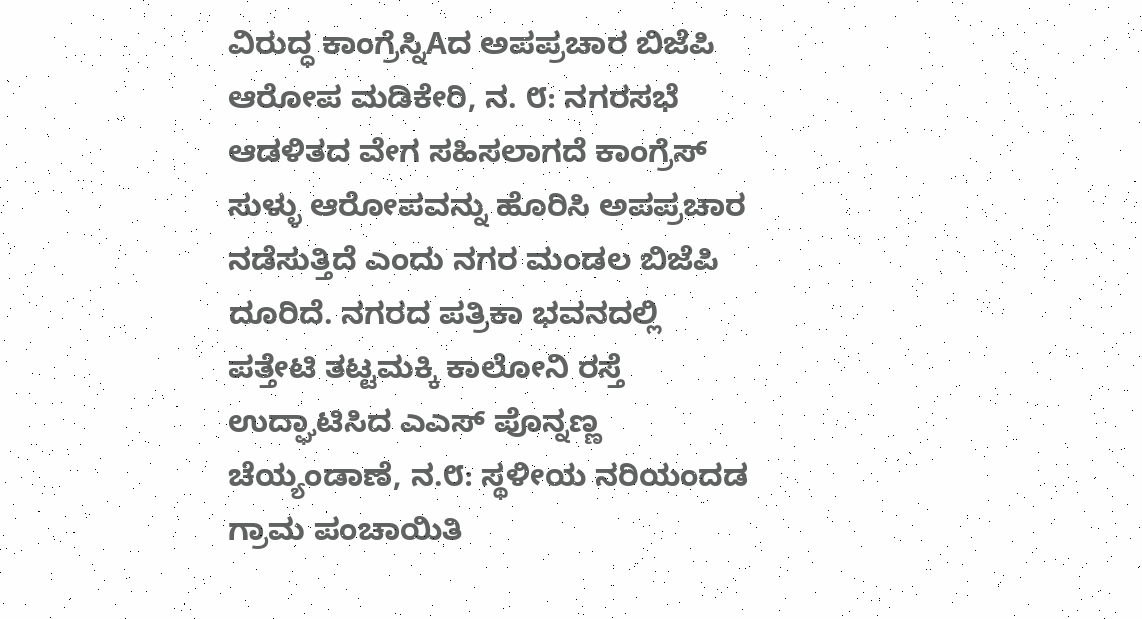ವಿರುದ್ಧ ಕಾಂಗ್ರೆಸ್ನಿAದ ಅಪಪ್ರಚಾರ ಬಿಜೆಪಿ ಆರೋಪ ಮಡಿಕೇರಿ, ನ. ೮: ನಗರಸಭೆ ಆಡಳಿತದ ವೇಗ ಸಹಿಸಲಾಗದೆ ಕಾಂಗ್ರೆಸ್ ಸುಳ್ಳು ಆರೋಪವನ್ನು ಹೊರಿಸಿ ಅಪಪ್ರಚಾರ ನಡೆಸುತ್ತಿದೆ ಎಂದು ನಗರ ಮಂಡಲ ಬಿಜೆಪಿ ದೂರಿದೆ. ನಗರದ ಪತ್ರಿಕಾ ಭವನದಲ್ಲಿ
ಪತ್ತೇಟಿ ತಟ್ಟಮಕ್ಕಿ ಕಾಲೋನಿ ರಸ್ತೆ ಉದ್ಘಾಟಿಸಿದ ಎಎಸ್ ಪೊನ್ನಣ್ಣ ಚೆಯ್ಯಂಡಾಣೆ, ನ.೮: ಸ್ಥಳೀಯ ನರಿಯಂದಡ ಗ್ರಾಮ ಪಂಚಾಯಿತಿ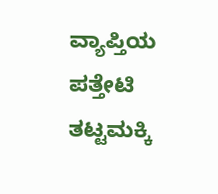ವ್ಯಾಪ್ತಿಯ ಪತ್ತೇಟಿ ತಟ್ಟಮಕ್ಕಿ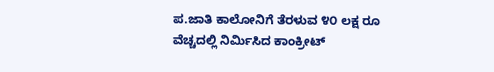ಪ.ಜಾತಿ ಕಾಲೋನಿಗೆ ತೆರಳುವ ೪೦ ಲಕ್ಷ ರೂ ವೆಚ್ಚದಲ್ಲಿ ನಿರ್ಮಿಸಿದ ಕಾಂಕ್ರೀಟ್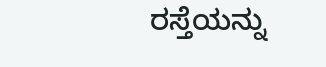ರಸ್ತೆಯನ್ನು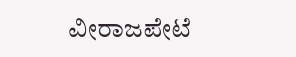ವೀರಾಜಪೇಟೆ